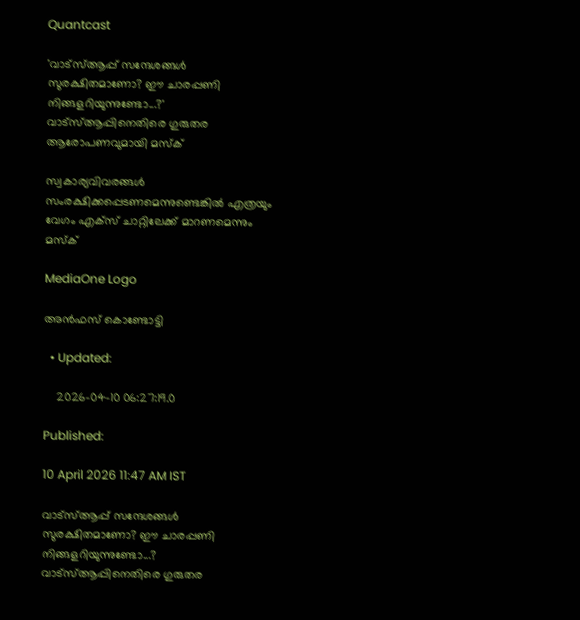Quantcast

'വാട്‌സ്ആപ്പ് സന്ദേശങ്ങള്‍ സുരക്ഷിതമാണോ? ഈ ചാരപ്പണി നിങ്ങളറിയുന്നുണ്ടോ...?' വാട്‌സ്ആപ്പിനെതിരെ ഗുരുതര ആരോപണവുമായി മസ്‌ക്

സ്വകാര്യവിവരങ്ങൾ സംരക്ഷിക്കപ്പെടണമെന്നുണ്ടെങ്കിൽ എത്രയും വേഗം എക്സ് ചാറ്റിലേക്ക് മാറണമെന്നും മസ്ക്

MediaOne Logo

അൻഫസ് കൊണ്ടോട്ടി

  • Updated:

    2026-04-10 06:27:19.0

Published:

10 April 2026 11:47 AM IST

വാട്‌സ്ആപ്പ് സന്ദേശങ്ങള്‍ സുരക്ഷിതമാണോ? ഈ ചാരപ്പണി നിങ്ങളറിയുന്നുണ്ടോ...? വാട്‌സ്ആപ്പിനെതിരെ ഗുരുതര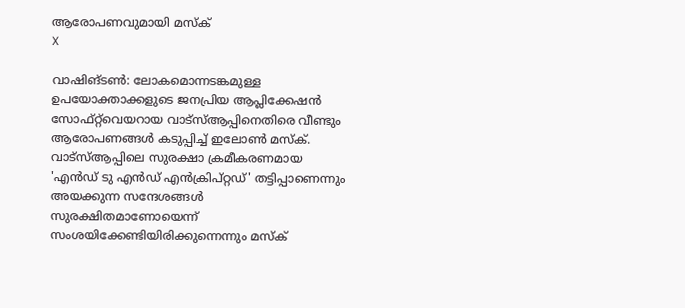ആരോപണവുമായി മസ്‌ക്
X

വാഷിങ്ടണ്‍: ലോകമൊന്നടങ്കമുള്ള ഉപയോക്താക്കളുടെ ജനപ്രിയ ആപ്ലിക്കേഷന്‍ സോഫ്റ്റ്‌വെയറായ വാട്‌സ്ആപ്പിനെതിരെ വീണ്ടും ആരോപണങ്ങള്‍ കടുപ്പിച്ച് ഇലോണ്‍ മസ്‌ക്. വാട്‌സ്ആപ്പിലെ സുരക്ഷാ ക്രമീകരണമായ 'എന്‍ഡ് ടു എന്‍ഡ് എന്‍ക്രിപ്റ്റഡ്' തട്ടിപ്പാണെന്നും അയക്കുന്ന സന്ദേശങ്ങള്‍ സുരക്ഷിതമാണോയെന്ന് സംശയിക്കേണ്ടിയിരിക്കുന്നെന്നും മസ്‌ക്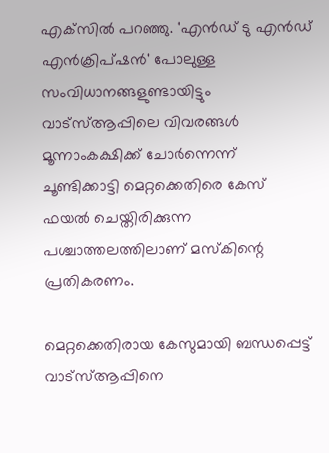എക്‌സില്‍ പറഞ്ഞു. 'എന്‍ഡ് ടു എന്‍ഡ് എന്‍ക്രിപ്ഷന്‍' പോലുള്ള സംവിധാനങ്ങളുണ്ടായിട്ടും വാട്‌സ്ആപ്പിലെ വിവരങ്ങള്‍ മൂന്നാംകക്ഷിക്ക് ചോര്‍ന്നെന്ന് ചൂണ്ടിക്കാട്ടി മെറ്റക്കെതിരെ കേസ് ഫയല്‍ ചെയ്തിരിക്കുന്ന പശ്ചാത്തലത്തിലാണ് മസ്‌കിന്റെ പ്രതികരണം.

മെറ്റക്കെതിരായ കേസുമായി ബന്ധപ്പെട്ട് വാട്‌സ്ആപ്പിനെ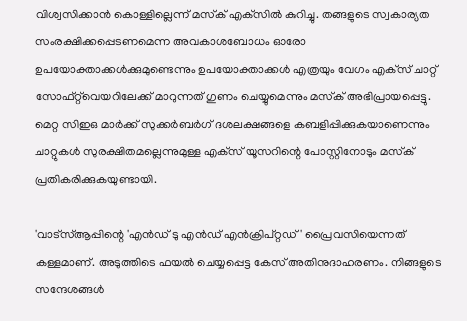വിശ്വസിക്കാന്‍ കൊള്ളില്ലെന്ന് മസ്‌ക് എക്‌സില്‍ കുറിച്ചു. തങ്ങളുടെ സ്വകാര്യത സംരക്ഷിക്കപ്പെടണമെന്ന അവകാശബോധം ഓരോ ഉപയോക്താക്കള്‍ക്കുമുണ്ടെന്നും ഉപയോക്താക്കൾ എത്രയും വേഗം എക്‌സ് ചാറ്റ് സോഫ്റ്റ്‌വെയറിലേക്ക് മാറുന്നത് ഗുണം ചെയ്യുമെന്നും മസ്‌ക് അഭിപ്രായപ്പെട്ടു. മെറ്റ സിഇഒ മാര്‍ക്ക് സുക്കര്‍ബര്‍ഗ് ദശലക്ഷങ്ങളെ കബളിപ്പിക്കുകയാണെന്നും ചാറ്റുകള്‍ സുരക്ഷിതമല്ലെന്നുമുള്ള എക്‌സ് യൂസറിന്റെ പോസ്റ്റിനോടും മസ്‌ക് പ്രതികരിക്കുകയുണ്ടായി.

'വാട്‌സ്ആപ്പിന്റെ 'എന്‍ഡ് ടു എന്‍ഡ് എന്‍ക്രിപ്റ്റഡ്' പ്രൈവസിയെന്നത് കള്ളമാണ്. അടുത്തിടെ ഫയല്‍ ചെയ്യപ്പെട്ട കേസ് അതിനുദാഹരണം. നിങ്ങളുടെ സന്ദേശങ്ങള്‍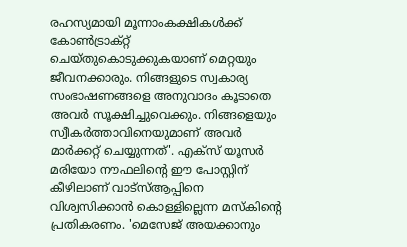രഹസ്യമായി മൂന്നാംകക്ഷികള്‍ക്ക് കോണ്‍ട്രാക്റ്റ് ചെയ്തുകൊടുക്കുകയാണ് മെറ്റയും ജീവനക്കാരും. നിങ്ങളുടെ സ്വകാര്യ സംഭാഷണങ്ങളെ അനുവാദം കൂടാതെ അവര്‍ സൂക്ഷിച്ചുവെക്കും. നിങ്ങളെയും സ്വീകര്‍ത്താവിനെയുമാണ് അവര്‍ മാര്‍ക്കറ്റ് ചെയ്യുന്നത്'. എക്‌സ് യൂസര്‍ മരിയോ നൗഫലിന്റെ ഈ പോസ്റ്റിന് കീഴിലാണ് വാട്‌സ്ആപ്പിനെ വിശ്വസിക്കാന്‍ കൊള്ളില്ലെന്ന മസ്‌കിന്റെ പ്രതികരണം. 'മെസേജ് അയക്കാനും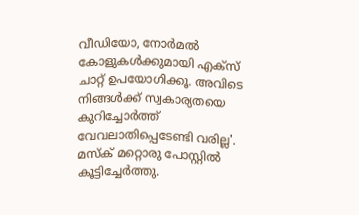വീഡിയോ, നോര്‍മല്‍ കോളുകള്‍ക്കുമായി എക്‌സ് ചാറ്റ് ഉപയോഗിക്കൂ. അവിടെ നിങ്ങള്‍ക്ക് സ്വകാര്യതയെ കുറിച്ചോര്‍ത്ത് വേവലാതിപ്പെടേണ്ടി വരില്ല'. മസ്‌ക് മറ്റൊരു പോസ്റ്റില്‍ കൂട്ടിച്ചേര്‍ത്തു.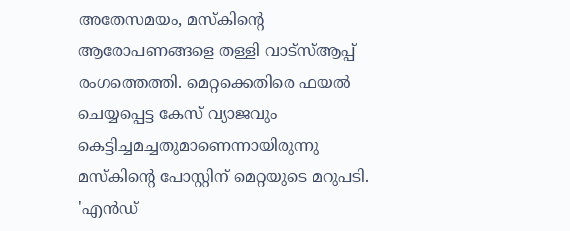അതേസമയം, മസ്‌കിന്റെ ആരോപണങ്ങളെ തള്ളി വാട്‌സ്ആപ്പ് രംഗത്തെത്തി. മെറ്റക്കെതിരെ ഫയല്‍ ചെയ്യപ്പെട്ട കേസ് വ്യാജവും കെട്ടിച്ചമച്ചതുമാണെന്നായിരുന്നു മസ്‌കിന്റെ പോസ്റ്റിന് മെറ്റയുടെ മറുപടി. 'എന്‍ഡ്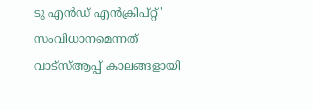ടു എന്‍ഡ് എന്‍ക്രിപ്റ്റ്' സംവിധാനമെന്നത് വാട്‌സ്ആപ്പ് കാലങ്ങളായി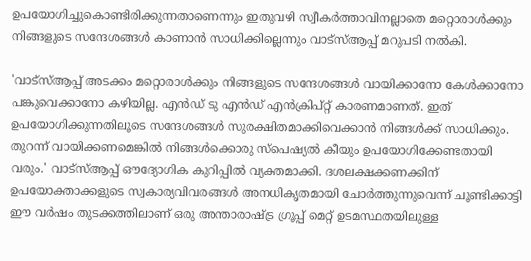ഉപയോഗിച്ചുകൊണ്ടിരിക്കുന്നതാണെന്നും ഇതുവഴി സ്വീകര്‍ത്താവിനല്ലാതെ മറ്റൊരാള്‍ക്കും നിങ്ങളുടെ സന്ദേശങ്ങള്‍ കാണാന്‍ സാധിക്കില്ലെന്നും വാട്‌സ്ആപ്പ് മറുപടി നല്‍കി.

'വാട്‌സ്ആപ്പ് അടക്കം മറ്റൊരാള്‍ക്കും നിങ്ങളുടെ സന്ദേശങ്ങള്‍ വായിക്കാനോ കേള്‍ക്കാനോ പങ്കുവെക്കാനോ കഴിയില്ല. എന്‍ഡ് ടു എന്‍ഡ് എന്‍ക്രിപ്റ്റ് കാരണമാണത്. ഇത് ഉപയോഗിക്കുന്നതിലൂടെ സന്ദേശങ്ങള്‍ സുരക്ഷിതമാക്കിവെക്കാന്‍ നിങ്ങള്‍ക്ക് സാധിക്കും. തുറന്ന് വായിക്കണമെങ്കില്‍ നിങ്ങള്‍ക്കൊരു സ്‌പെഷ്യല്‍ കീയും ഉപയോഗിക്കേണ്ടതായി വരും.' വാട്‌സ്ആപ്പ് ഔദ്യോഗിക കുറിപ്പില്‍ വ്യക്തമാക്കി. ദശലക്ഷക്കണക്കിന് ഉപയോക്താക്കളുടെ സ്വകാര്യവിവരങ്ങള്‍ അനധികൃതമായി ചോര്‍ത്തുന്നുവെന്ന് ചൂണ്ടിക്കാട്ടി ഈ വര്‍ഷം തുടക്കത്തിലാണ് ഒരു അന്താരാഷ്ട്ര ഗ്രൂപ്പ് മെറ്റ് ഉടമസ്ഥതയിലുള്ള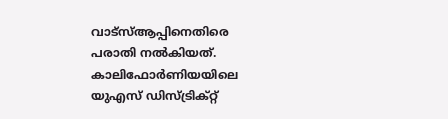വാട്‌സ്ആപ്പിനെതിരെ പരാതി നല്‍കിയത്. കാലിഫോര്‍ണിയയിലെ യുഎസ് ഡിസ്ട്രിക്റ്റ്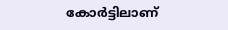കോര്‍ട്ടിലാണ്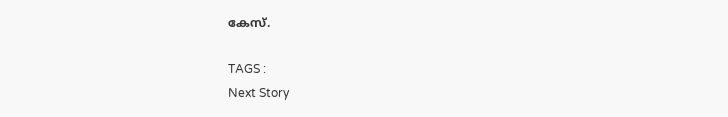കേസ്.

TAGS :
Next Story